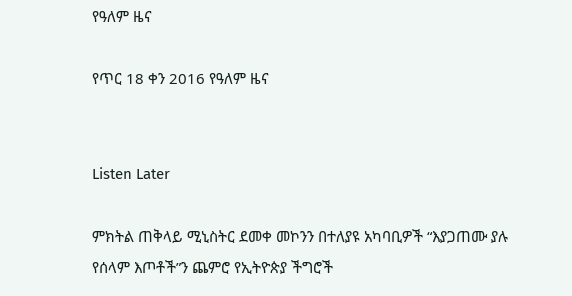የዓለም ዜና

የጥር 18 ቀን 2016 የዓለም ዜና


Listen Later

ምክትል ጠቅላይ ሚኒስትር ደመቀ መኮንን በተለያዩ አካባቢዎች “እያጋጠሙ ያሉ የሰላም እጦቶች”ን ጨምሮ የኢትዮጵያ ችግሮች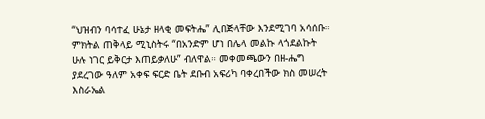“ህዝብን ባሳተፈ ሁኔታ ዘላቂ መፍትሔ” ሊበጅላቸው እንደሚገባ አሳሰቡ። ምክትል ጠቅላይ ሚኒስትሩ “በአንድም ሆነ በሌላ መልኩ ላጎደልኩት ሁሉ ነገር ይቅርታ እጠይቃለሁ” ብለዋል። መቀመጫውን በዘ-ሔግ ያደረገው ዓለም አቀፍ ፍርድ ቤት ደቡብ አፍሪካ ባቀረበችው ክስ መሠረት እስራኤል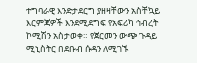ተግባራዊ እንድታደርግ ያዘዛቸውን አስቸኳይ እርምጃዎች እንደሚደግፍ የአፍሪካ ኅብረት ኮሚሽን አስታወቀ። የጀርመን ውጭ ጉዳይ ሚኒስትር በደቡብ ሱዳን ለሚገኙ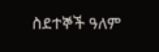ስደተኞች ዓለም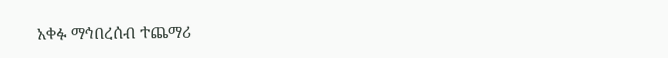አቀፉ ማኅበረሰብ ተጨማሪ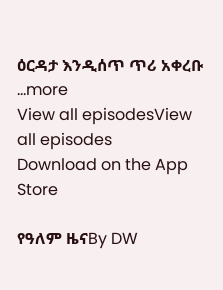ዕርዳታ እንዲሰጥ ጥሪ አቀረቡ
...more
View all episodesView all episodes
Download on the App Store

የዓለም ዜናBy DW